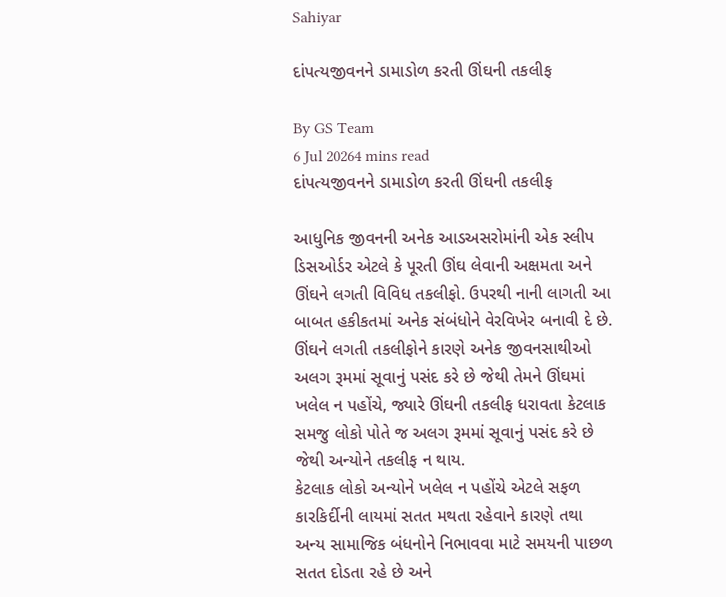Sahiyar

દાંપત્યજીવનને ડામાડોળ કરતી ઊંઘની તકલીફ

By GS Team
6 Jul 20264 mins read
દાંપત્યજીવનને ડામાડોળ કરતી ઊંઘની તકલીફ

આધુનિક જીવનની અનેક આડઅસરોમાંની એક સ્લીપ ડિસઓર્ડર એટલે કે પૂરતી ઊંઘ લેવાની અક્ષમતા અને ઊંઘને લગતી વિવિધ તકલીફો. ઉપરથી નાની લાગતી આ બાબત હકીકતમાં અનેક સંબંધોને વેરવિખેર બનાવી દે છે.
ઊંઘને લગતી તકલીફોને કારણે અનેક જીવનસાથીઓ અલગ રૂમમાં સૂવાનું પસંદ કરે છે જેથી તેમને ઊંઘમાં ખલેલ ન પહોંચે, જ્યારે ઊંઘની તકલીફ ધરાવતા કેટલાક સમજુ લોકો પોતે જ અલગ રૂમમાં સૂવાનું પસંદ કરે છે જેથી અન્યોને તકલીફ ન થાય.
કેટલાક લોકો અન્યોને ખલેલ ન પહોંચે એટલે સફળ કારકિર્દીની લાયમાં સતત મથતા રહેવાને કારણે તથા અન્ય સામાજિક બંધનોને નિભાવવા માટે સમયની પાછળ સતત દોડતા રહે છે અને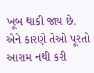ખૂબ થાકી જાય છે. એને કારણે તેઓ પૂરતો આરામ નથી કરી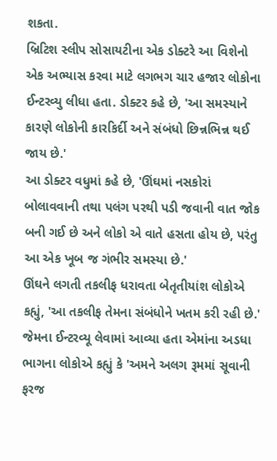શકતા.
બ્રિટિશ સ્લીપ સોસાયટીના એક ડોક્ટરે આ વિશેનો એક અભ્યાસ કરવા માટે લગભગ ચાર હજાર લોકોના ઈન્ટરવ્યુ લીધા હતા. ડોક્ટર કહે છે, 'આ સમસ્યાને કારણે લોકોની કારકિર્દી અને સંબંધો છિન્નભિન્ન થઈ જાય છે.'
આ ડોક્ટર વધુમાં કહે છે, 'ઊંઘમાં નસકોરાં બોલાવવાની તથા પલંગ પરથી પડી જવાની વાત જોક બની ગઈ છે અને લોકો એ વાતે હસતા હોય છે, પરંતુ આ એક ખૂબ જ ગંભીર સમસ્યા છે.'
ઊંઘને લગતી તકલીફ ધરાવતા બેતૃતીયાંશ લોકોએ કહ્યું, 'આ તકલીફ તેમના સંબંધોને ખતમ કરી રહી છે.'
જેમના ઈન્ટરવ્યૂ લેવામાં આવ્યા હતા એમાંના અડધા ભાગના લોકોએ કહ્યું કે 'અમને અલગ રૂમમાં સૂવાની ફરજ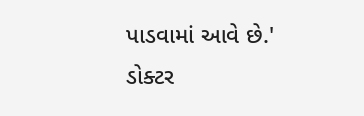પાડવામાં આવે છે.'
ડોક્ટર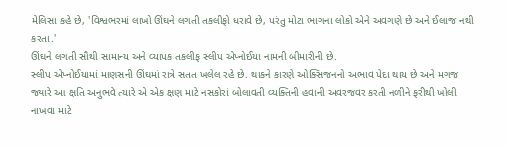મેલિસા કહે છે, 'વિશ્વભરમાં લાખો ઊંઘને લગતી તકલીફો ધરાવે છે, પરંતુ મોટા ભાગના લોકો એને અવગણે છે અને ઈલાજ નથી કરતા.'
ઊંઘને લગતી સૌથી સામાન્ય અને વ્યાપક તકલીફ સ્લીપ એપ્નોઈયા નામની બીમારીની છે.
સ્લીપ એપ્નોઈયામાં માણસની ઊંઘમાં રાત્રે સતત ખલેલ રહે છે. થાકને કારણે ઓક્સિજનનો અભાવ પેદા થાય છે અને મગજ જ્યારે આ ક્ષતિ અનુભવે ત્યારે એ એક ક્ષણ માટે નસકોરાં બોલાવતી વ્યક્તિની હવાની અવરજવર કરતી નળીને ફરીથી ખોલી નાખવા માટે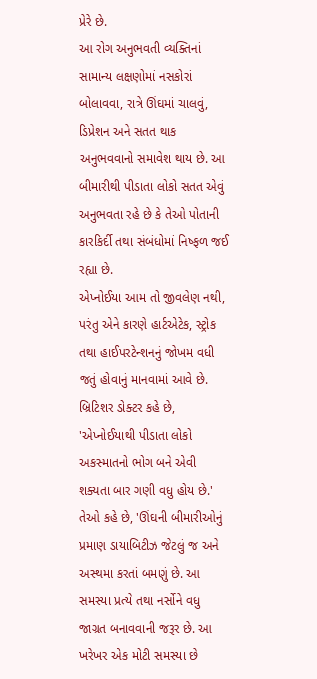પ્રેરે છે.
આ રોગ અનુભવતી વ્યક્તિનાં સામાન્ય લક્ષણોમાં નસકોરાં બોલાવવા, રાત્રે ઊંઘમાં ચાલવું, ડિપ્રેશન અને સતત થાક અનુભવવાનો સમાવેશ થાય છે. આ બીમારીથી પીડાતા લોકો સતત એવું અનુભવતા રહે છે કે તેઓ પોતાની કારકિર્દી તથા સંબંધોમાં નિષ્ફળ જઈ રહ્યા છે.
એપ્નોઈયા આમ તો જીવલેણ નથી, પરંતુ એને કારણે હાર્ટએટેક, સ્ટ્રોક તથા હાઈપરટેન્શનનું જોખમ વધી જતું હોવાનું માનવામાં આવે છે.
બ્રિટિશર ડોક્ટર કહે છે, 'એપ્નોઈયાથી પીડાતા લોકો અકસ્માતનો ભોગ બને એવી શક્યતા બાર ગણી વધુ હોય છે.' તેઓ કહે છે, 'ઊંઘની બીમારીઓનું પ્રમાણ ડાયાબિટીઝ જેટલું જ અને અસ્થમા કરતાં બમણું છે. આ સમસ્યા પ્રત્યે તથા નર્સોને વધુ જાગ્રત બનાવવાની જરૂર છે. આ ખરેખર એક મોટી સમસ્યા છે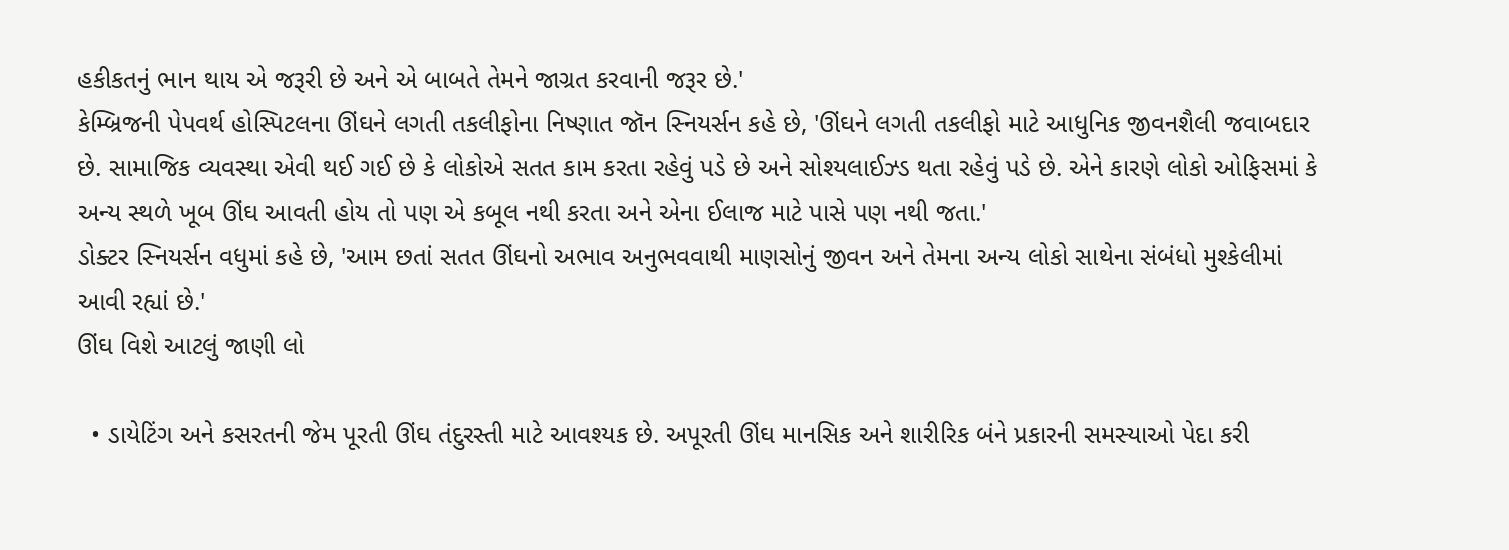હકીકતનું ભાન થાય એ જરૂરી છે અને એ બાબતે તેમને જાગ્રત કરવાની જરૂર છે.'
કેમ્બ્રિજની પેપવર્થ હોસ્પિટલના ઊંઘને લગતી તકલીફોના નિષ્ણાત જૉન સ્નિયર્સન કહે છે, 'ઊંઘને લગતી તકલીફો માટે આધુનિક જીવનશૈલી જવાબદાર છે. સામાજિક વ્યવસ્થા એવી થઈ ગઈ છે કે લોકોએ સતત કામ કરતા રહેવું પડે છે અને સોશ્યલાઈઝ્ડ થતા રહેવું પડે છે. એને કારણે લોકો ઓફિસમાં કે અન્ય સ્થળે ખૂબ ઊંઘ આવતી હોય તો પણ એ કબૂલ નથી કરતા અને એના ઈલાજ માટે પાસે પણ નથી જતા.'
ડોક્ટર સ્નિયર્સન વધુમાં કહે છે, 'આમ છતાં સતત ઊંઘનો અભાવ અનુભવવાથી માણસોનું જીવન અને તેમના અન્ય લોકો સાથેના સંબંધો મુશ્કેલીમાં આવી રહ્યાં છે.'
ઊંઘ વિશે આટલું જાણી લો

  • ડાયેટિંગ અને કસરતની જેમ પૂરતી ઊંઘ તંદુરસ્તી માટે આવશ્યક છે. અપૂરતી ઊંઘ માનસિક અને શારીરિક બંને પ્રકારની સમસ્યાઓ પેદા કરી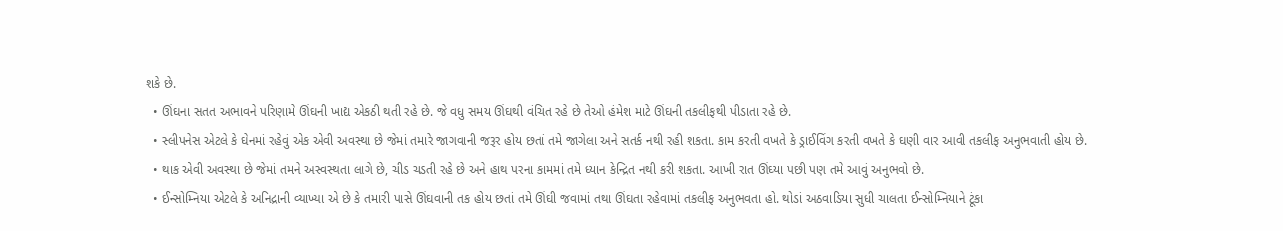શકે છે.
  • ઊંઘના સતત અભાવને પરિણામે ઊંઘની ખાદ્ય એકઠી થતી રહે છે. જે વધુ સમય ઊંઘથી વંચિત રહે છે તેઓ હંમેશ માટે ઊંઘની તકલીફથી પીડાતા રહે છે.
  • સ્લીપનેસ એટલે કે ઘેનમાં રહેવું એક એવી અવસ્થા છે જેમાં તમારે જાગવાની જરૂર હોય છતાં તમે જાગેલા અને સતર્ક નથી રહી શકતા. કામ કરતી વખતે કે ડ્રાઈવિંગ કરતી વખતે કે ઘણી વાર આવી તકલીફ અનુભવાતી હોય છે.
  • થાક એવી અવસ્થા છે જેમાં તમને અસ્વસ્થતા લાગે છે, ચીડ ચડતી રહે છે અને હાથ પરના કામમાં તમે ધ્યાન કેન્દ્રિત નથી કરી શકતા. આખી રાત ઊંઘ્યા પછી પણ તમે આવું અનુભવો છે.
  • ઈન્સોમ્નિયા એટલે કે અનિદ્રાની વ્યાખ્યા એ છે કે તમારી પાસે ઊંઘવાની તક હોય છતાં તમે ઊંઘી જવામાં તથા ઊંઘતા રહેવામાં તકલીફ અનુભવતા હો. થોડાં અઠવાડિયા સુધી ચાલતા ઈન્સોમ્નિયાને ટૂંકા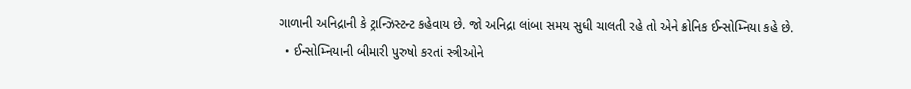ગાળાની અનિદ્રાની કે ટ્રાન્ઝિસ્ટન્ટ કહેવાય છે. જો અનિદ્રા લાંબા સમય સુધી ચાલતી રહે તો એને ક્રોનિક ઈન્સોમ્નિયા કહે છે.
  • ઈન્સોમ્નિયાની બીમારી પુરુષો કરતાં સ્ત્રીઓને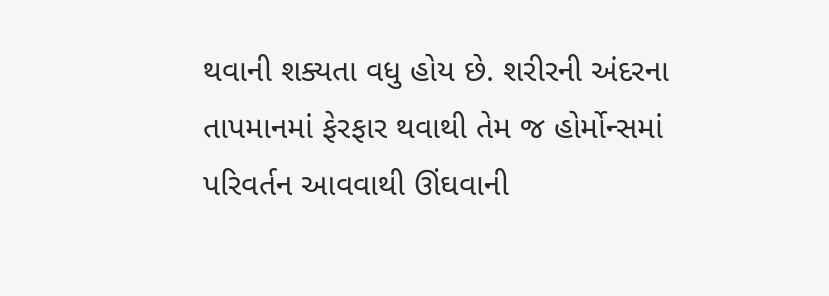થવાની શક્યતા વધુ હોય છે. શરીરની અંદરના તાપમાનમાં ફેરફાર થવાથી તેમ જ હોર્મોન્સમાં પરિવર્તન આવવાથી ઊંઘવાની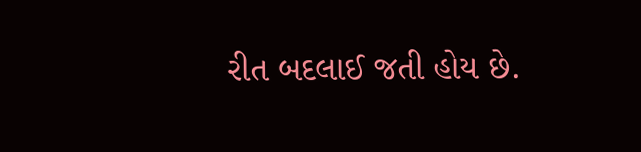રીત બદલાઈ જતી હોય છે.